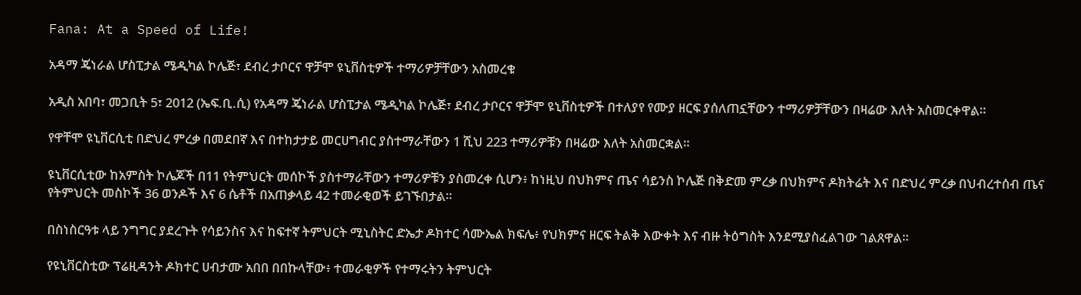Fana: At a Speed of Life!

አዳማ ጄነራል ሆስፒታል ሜዲካል ኮሌጅ፣ ደብረ ታቦርና ዋቻሞ ዩኒቨስቲዎች ተማሪዎቻቸውን አስመረቁ

አዲስ አበባ፣ መጋቢት 5፣ 2012 (ኤፍ.ቢ.ሲ) የአዳማ ጄነራል ሆስፒታል ሜዲካል ኮሌጅ፣ ደብረ ታቦርና ዋቻሞ ዩኒቨስቲዎች በተለያየ የሙያ ዘርፍ ያሰለጠኗቸውን ተማሪዎቻቸውን በዛሬው እለት አስመርቀዋል።

የዋቸሞ ዩኒቨርሲቲ በድህረ ምረቃ በመደበኛ እና በተከታታይ መርሀግብር ያስተማራቸውን 1 ሺህ 223 ተማሪዎቹን በዛሬው እለት አስመርቋል።

ዩኒቨርሲቲው ከአምስት ኮሌጆች በ11 የትምህርት መሰኮች ያስተማራቸውን ተማሪዎቹን ያስመረቀ ሲሆን፥ ከነዚህ በህክምና ጤና ሳይንስ ኮሌጅ በቅድመ ምረቃ በህክምና ዶክትሬት እና በድህረ ምረቃ በህብረተሰብ ጤና የትምህርት መስኮች 36 ወንዶች እና 6 ሴቶች በአጠቃላይ 42 ተመራቂወች ይገኙበታል።

በስነስርዓቱ ላይ ንግግር ያደረጉት የሳይንስና እና ከፍተኛ ትምህርት ሚኒስትር ድኤታ ዶክተር ሳሙኤል ክፍሌ፥ የህክምና ዘርፍ ትልቅ እውቀት እና ብዙ ትዕግስት እንደሚያስፈልገው ገልጸዋል።

የዩኒቨርስቲው ፕሬዚዳንት ዶክተር ሀብታሙ አበበ በበኩላቸው፥ ተመራቂዎች የተማሩትን ትምህርት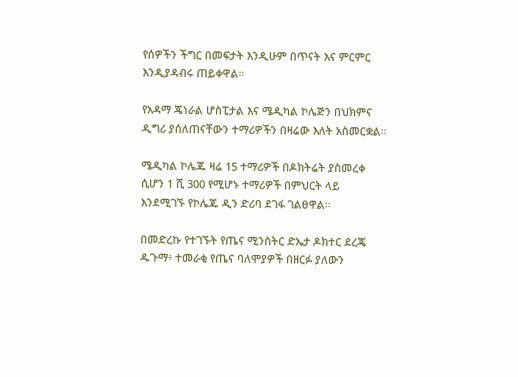የሰዎችን ችግር በመፍታት እንዲሁም በጥናት እና ምርምር እንዲያዳብሩ ጠይቀዋል።

የአዳማ ጄነራል ሆስፒታል እና ሜዲካል ኮሌጅን በህክምና ዲግሪ ያሰለጠናቸውን ተማሪዎችን በዛሬው እለት አስመርቋል።

ሜዲካል ኮሌጁ ዛሬ 15 ተማሪዎች በዶክትሬት ያስመረቀ ሲሆን 1 ሺ 300 የሚሆኑ ተማሪዎች በምህርት ላይ እንደሚገኙ የኮሌጁ ዲን ድሪባ ደገፋ ገልፀዋል።

በመድረኩ የተገኙት የጤና ሚንስትር ድኤታ ዶክተር ደረጄ ዱጉማ፥ ተመራቂ የጤና ባለሞያዎች በዘርፉ ያለውን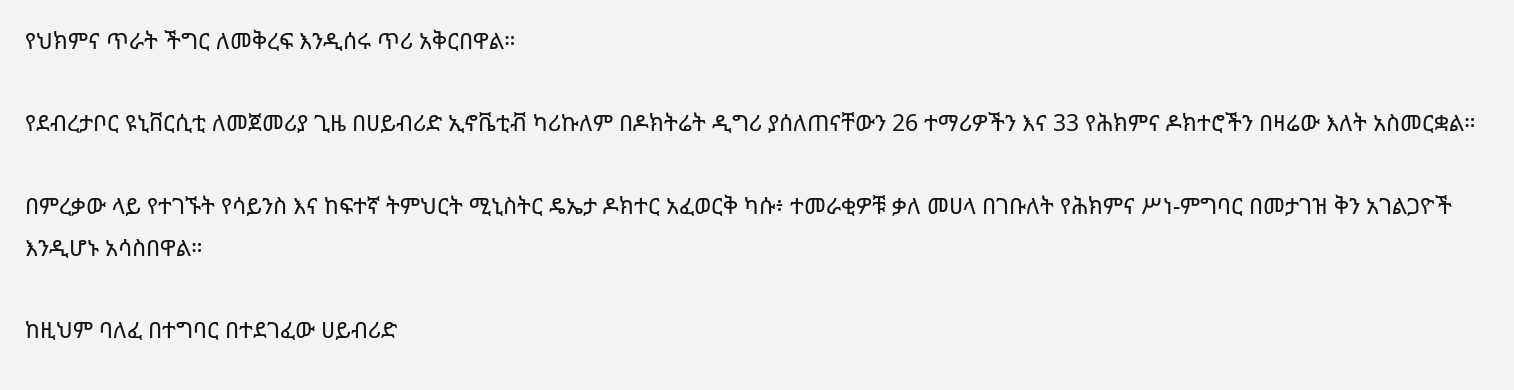የህክምና ጥራት ችግር ለመቅረፍ እንዲሰሩ ጥሪ አቅርበዋል።

የደብረታቦር ዩኒቨርሲቲ ለመጀመሪያ ጊዜ በሀይብሪድ ኢኖቬቲቭ ካሪኩለም በዶክትሬት ዲግሪ ያሰለጠናቸውን 26 ተማሪዎችን እና 33 የሕክምና ዶክተሮችን በዛሬው እለት አስመርቋል።

በምረቃው ላይ የተገኙት የሳይንስ እና ከፍተኛ ትምህርት ሚኒስትር ዴኤታ ዶክተር አፈወርቅ ካሱ፥ ተመራቂዎቹ ቃለ መሀላ በገቡለት የሕክምና ሥነ-ምግባር በመታገዝ ቅን አገልጋዮች እንዲሆኑ አሳስበዋል።

ከዚህም ባለፈ በተግባር በተደገፈው ሀይብሪድ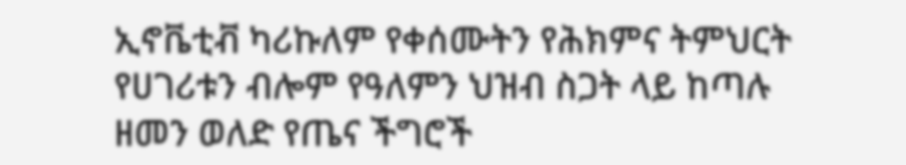ኢኖቬቲቭ ካሪኩለም የቀሰሙትን የሕክምና ትምህርት የሀገሪቱን ብሎም የዓለምን ህዝብ ስጋት ላይ ከጣሉ ዘመን ወለድ የጤና ችግሮች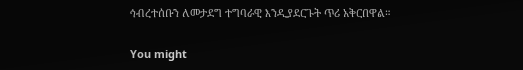ኅብረተሰቡን ለመታደግ ተግባራዊ እንዲያደርጉት ጥሪ አቅርበዋል።

You might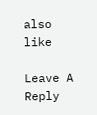also like

Leave A Reply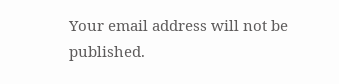Your email address will not be published.